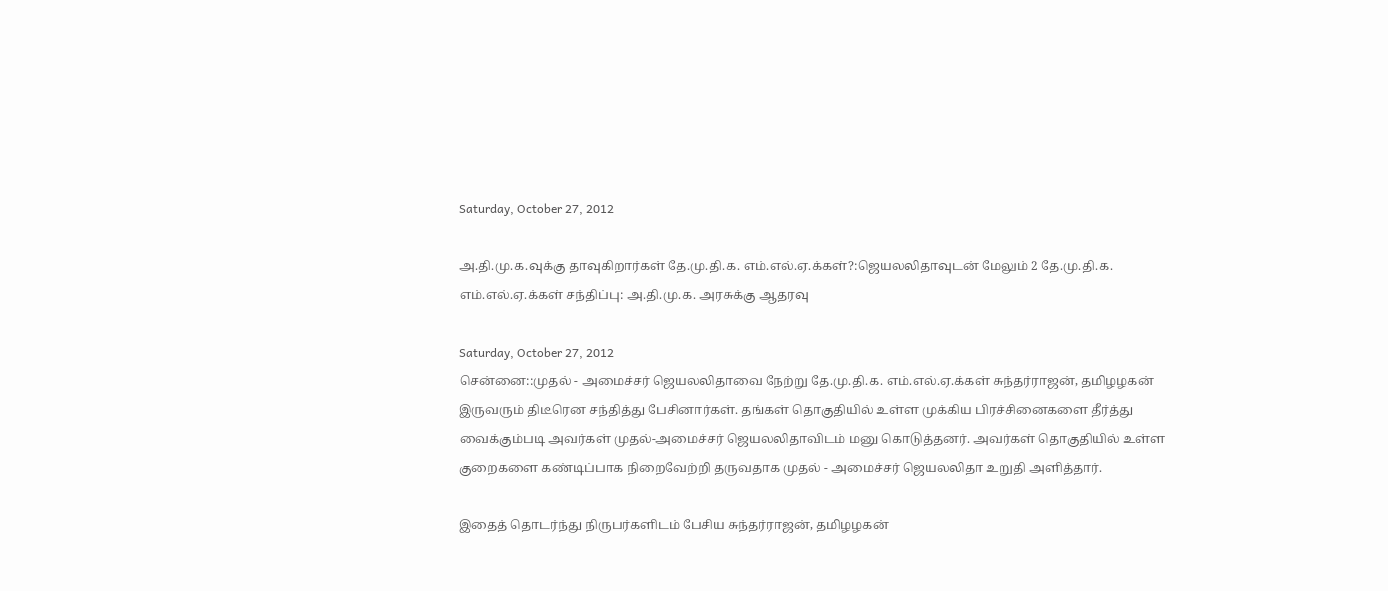Saturday, October 27, 2012

அ.தி.மு.க.வு‌க்கு தா‌வுகிறா‌ர்க‌ள் தே.மு.தி.க. எ‌ம்.எ‌ல்.ஏ.க்க‌ள்?:ஜெயலலிதாவுடன் மேலும் 2 தே.மு.தி.க. எம்.எல்.ஏ.க்கள் சந்திப்பு: அ.தி.மு.க. அரசுக்கு ஆதரவு

Saturday, October 27, 2012
சென்னை::முதல் - அமைச்சர் ஜெயலலிதாவை நேற்று தே.மு.தி.க. எம்.எல்.ஏ.க்கள் சுந்தர்ராஜன், தமிழழகன் இருவரும் திடீரென சந்தித்து பேசினார்கள். தங்கள் தொகுதியில் உள்ள முக்கிய பிரச்சினைகளை தீர்த்து வைக்கும்படி அவர்கள் முதல்-அமைச்சர் ஜெயலலிதாவிடம் மனு கொடுத்தனர். அவர்கள் தொகுதியில் உள்ள குறைகளை கண்டிப்பாக நிறைவேற்றி தருவதாக முதல் - அமைச்சர் ஜெயலலிதா உறுதி அளித்தார்.

இதைத் தொடர்ந்து நிருபர்களிடம் பேசிய சுந்தர்ராஜன், தமிழழகன்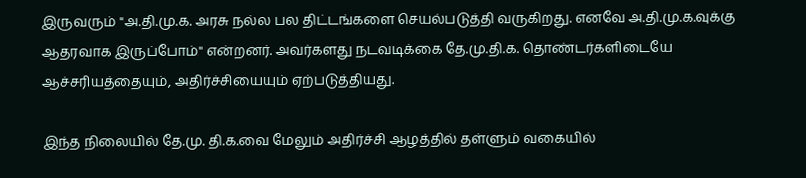இருவரும் "அ.தி.மு.க. அரசு நல்ல பல திட்டங்களை செயல்படுத்தி வருகிறது. எனவே அ.தி.மு.க.வுக்கு ஆதரவாக இருப்போம்'' என்றனர். அவர்களது நடவடிக்கை தே.மு.தி.க. தொண்டர்களிடையே ஆச்சரியத்தையும், அதிர்ச்சியையும் ஏற்படுத்தியது.

இந்த நிலையில் தே.மு. தி.க.வை மேலும் அதிர்ச்சி ஆழத்தில் தள்ளும் வகையில்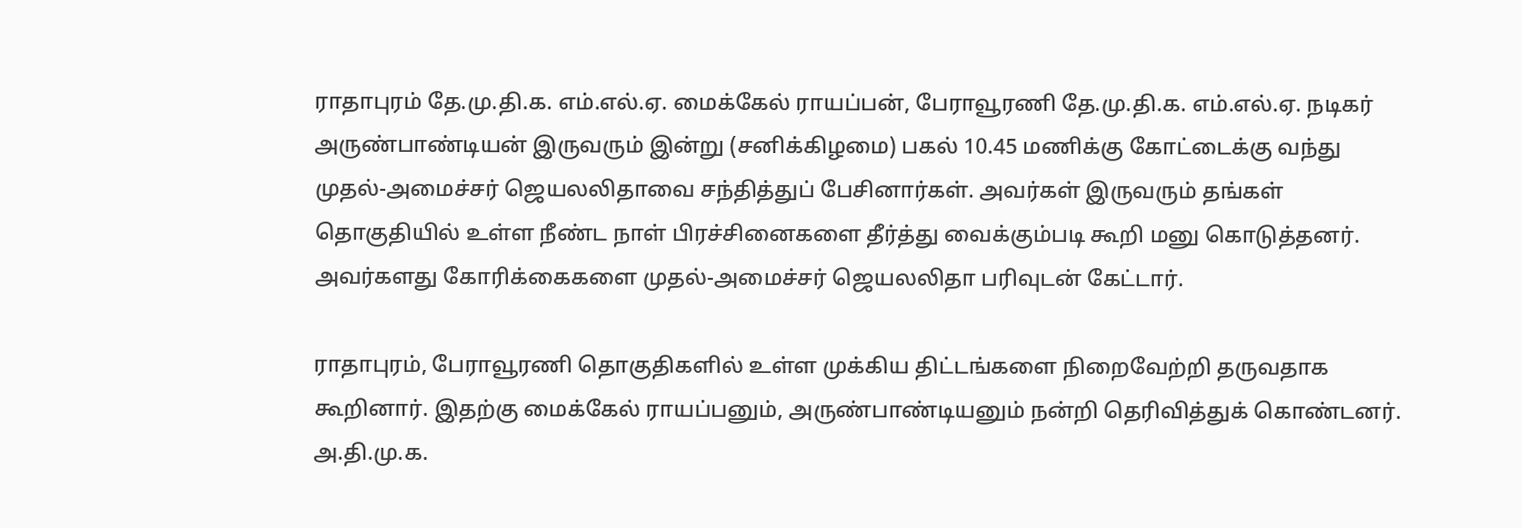ராதாபுரம் தே.மு.தி.க. எம்.எல்.ஏ. மைக்கேல் ராயப்பன், பேராவூரணி தே.மு.தி.க. எம்.எல்.ஏ. நடிகர் அருண்பாண்டியன் இருவரும் இன்று (சனிக்கிழமை) பகல் 10.45 மணிக்கு கோட்டைக்கு வந்து முதல்-அமைச்சர் ஜெயலலிதாவை சந்தித்துப் பேசினார்கள். அவர்கள் இருவரும் தங்கள் தொகுதியில் உள்ள நீண்ட நாள் பிரச்சினைகளை தீர்த்து வைக்கும்படி கூறி மனு கொடுத்தனர். அவர்களது கோரிக்கைகளை முதல்-அமைச்சர் ஜெயலலிதா பரிவுடன் கேட்டார்.

ராதாபுரம், பேராவூரணி தொகுதிகளில் உள்ள முக்கிய திட்டங்களை நிறைவேற்றி தருவதாக கூறினார். இதற்கு மைக்கேல் ராயப்பனும், அருண்பாண்டியனும் நன்றி தெரிவித்துக் கொண்டனர். அ.தி.மு.க.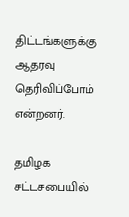திட்டங்களுக்கு ஆதரவு தெரிவிப்போம் என்றனர்.

தமிழக சட்டசபையில்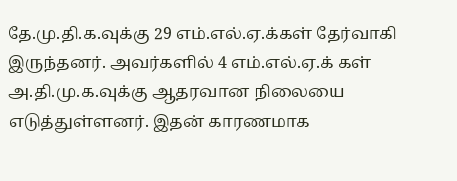தே.மு.தி.க.வுக்கு 29 எம்.எல்.ஏ.க்கள் தேர்வாகி இருந்தனர். அவர்களில் 4 எம்.எல்.ஏ.க் கள் அ.தி.மு.க.வுக்கு ஆதரவான நிலையை எடுத்துள்ளனர். இதன் காரணமாக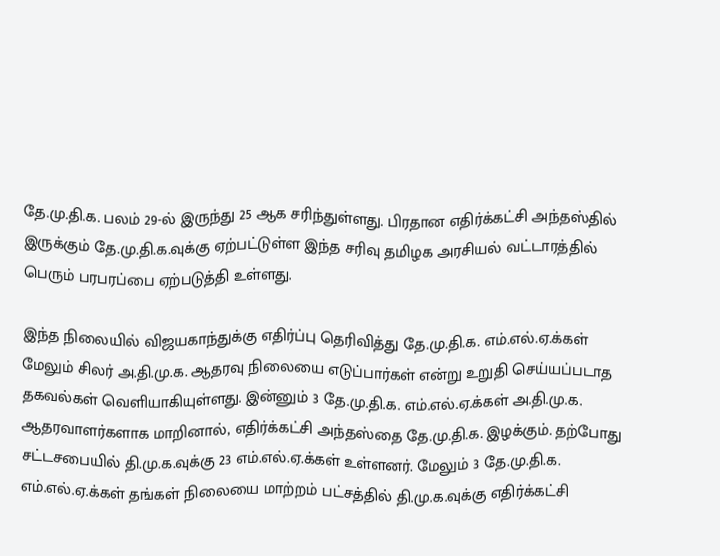தே.மு.தி.க. பலம் 29-ல் இருந்து 25 ஆக சரிந்துள்ளது. பிரதான எதிர்க்கட்சி அந்தஸ்தில் இருக்கும் தே.மு.தி.க.வுக்கு ஏற்பட்டுள்ள இந்த சரிவு தமிழக அரசியல் வட்டாரத்தில் பெரும் பரபரப்பை ஏற்படுத்தி உள்ளது.

இந்த நிலையில் விஜயகாந்துக்கு எதிர்ப்பு தெரிவித்து தே.மு.தி.க. எம்.எல்.ஏ.க்கள் மேலும் சிலர் அ.தி.மு.க. ஆதரவு நிலையை எடுப்பார்கள் என்று உறுதி செய்யப்படாத தகவல்கள் வெளியாகியுள்ளது. இன்னும் 3 தே.மு.தி.க. எம்.எல்.ஏ.க்கள் அ.தி.மு.க. ஆதரவாளர்களாக மாறினால், எதிர்க்கட்சி அந்தஸ்தை தே.மு.தி.க. இழக்கும். தற்போது சட்டசபையில் தி.மு.க.வுக்கு 23 எம்.எல்.ஏ.க்கள் உள்ளனர். மேலும் 3 தே.மு.தி.க. எம்.எல்.ஏ.க்கள் தங்கள் நிலையை மாற்றம் பட்சத்தில் தி.மு.க.வுக்கு எதிர்க்கட்சி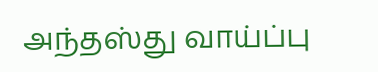அந்தஸ்து வாய்ப்பு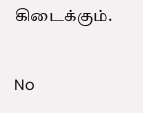கிடைக்கும்.

No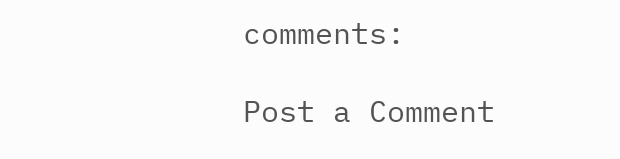comments:

Post a Comment